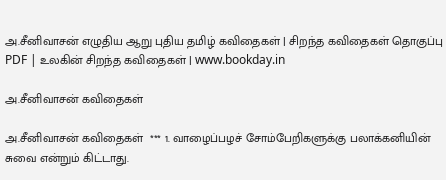அ.சீனிவாசன் எழுதிய ஆறு புதிய தமிழ் கவிதைகள் | சிறந்த கவிதைகள் தொகுப்பு PDF | உலகின் சிறந்த கவிதைகள் | www.bookday.in

அ.சீனிவாசன் கவிதைகள்

அ.சீனிவாசன் கவிதைகள்  *** 1. வாழைப்பழச் சோம்பேறிகளுக்கு பலாக்கனியின் சுவை என்றும் கிட்டாது.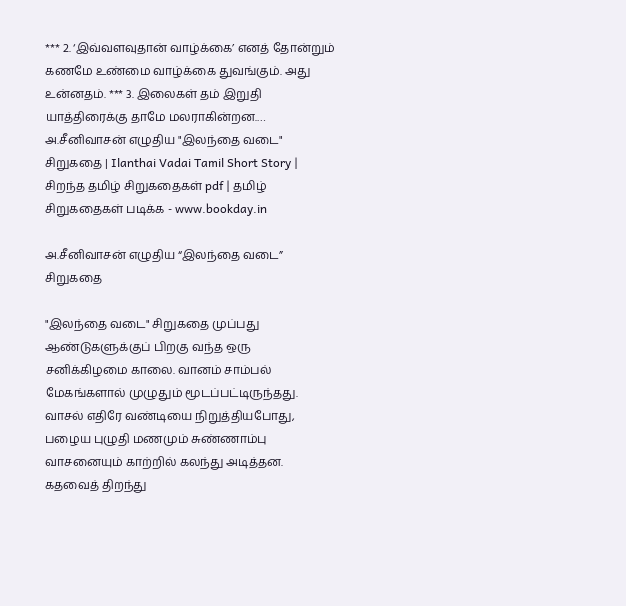*** 2. ‘இவ்வளவுதான் வாழ்க்கை’ எனத் தோன்றும் கணமே உண்மை வாழ்க்கை துவங்கும். அது உன்னதம். *** 3. இலைகள் தம் இறுதி யாத்திரைக்கு தாமே மலராகின்றன.…
அ.சீனிவாசன் எழுதிய "இலந்தை வடை" சிறுகதை | Ilanthai Vadai Tamil Short Story | சிறந்த தமிழ் சிறுகதைகள் pdf | தமிழ் சிறுகதைகள் படிக்க - www.bookday.in

அ.சீனிவாசன் எழுதிய “இலந்தை வடை” சிறுகதை

"இலந்தை வடை" சிறுகதை முப்பது ஆண்டுகளுக்குப் பிறகு வந்த ஒரு சனிக்கிழமை காலை. வானம் சாம்பல் மேகங்களால் முழுதும் மூடப்பட்டிருந்தது. வாசல் எதிரே வண்டியை நிறுத்தியபோது, பழைய புழுதி மணமும் சுண்ணாம்பு வாசனையும் காற்றில் கலந்து அடித்தன. கதவைத் திறந்து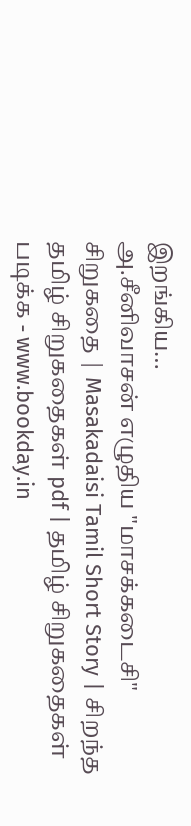இறங்கிய…
அ.சீனிவாசன் எழுதிய "மாசக்கடைசி" சிறுகதை | Masakadaisi Tamil Short Story | சிறந்த தமிழ் சிறுகதைகள் pdf | தமிழ் சிறுகதைகள் படிக்க - www.bookday.in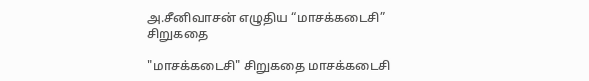அ.சீனிவாசன் எழுதிய “மாசக்கடைசி” சிறுகதை

"மாசக்கடைசி" சிறுகதை மாசக்கடைசி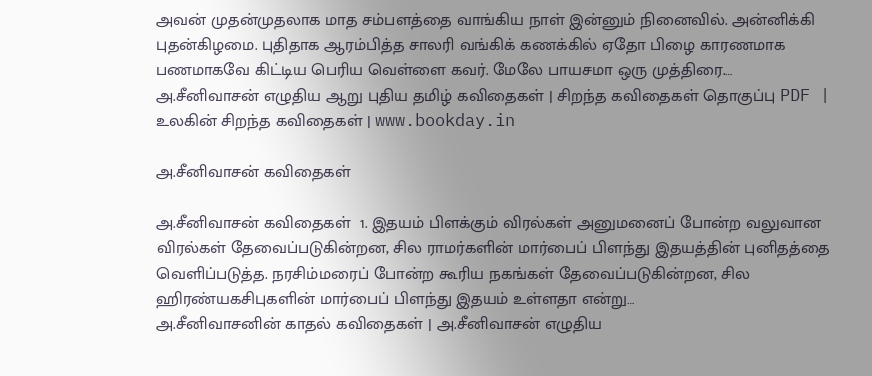அவன் முதன்முதலாக மாத சம்பளத்தை வாங்கிய நாள் இன்னும் நினைவில். அன்னிக்கி புதன்கிழமை. புதிதாக ஆரம்பித்த சாலரி வங்கிக் கணக்கில் ஏதோ பிழை காரணமாக பணமாகவே கிட்டிய பெரிய வெள்ளை கவர். மேலே பாயசமா ஒரு முத்திரை.…
அ.சீனிவாசன் எழுதிய ஆறு புதிய தமிழ் கவிதைகள் | சிறந்த கவிதைகள் தொகுப்பு PDF | உலகின் சிறந்த கவிதைகள் | www.bookday.in

அ.சீனிவாசன் கவிதைகள்

அ.சீனிவாசன் கவிதைகள்  1. இதயம் பிளக்கும் விரல்கள் அனுமனைப் போன்ற வலுவான விரல்கள் தேவைப்படுகின்றன, சில ராமர்களின் மார்பைப் பிளந்து இதயத்தின் புனிதத்தை வெளிப்படுத்த. நரசிம்மரைப் போன்ற கூரிய நகங்கள் தேவைப்படுகின்றன, சில ஹிரண்யகசிபுகளின் மார்பைப் பிளந்து இதயம் உள்ளதா என்று…
அ.சீனிவாசனின் காதல் கவிதைகள் | அ.சீனிவாசன் எழுதிய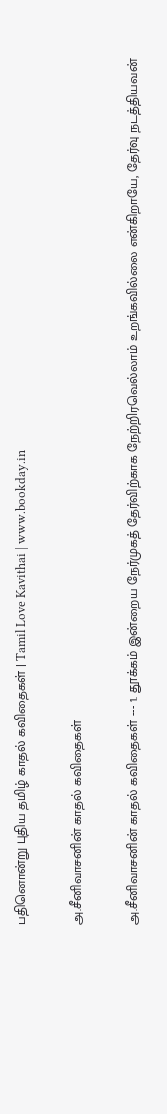பதினொன்று புதிய தமிழ் காதல் கவிதைகள் | Tamil Love Kavithai | www.bookday.in

அ.சீனிவாசனின் காதல் கவிதைகள்

அ.சீனிவாசனின் காதல் கவிதைகள் --- 1. தூக்கம் இன்றைய நேர்முகத் தேர்விற்காக நேற்றிரவெல்லாம் உறங்கவில்லை என்கிறாயே, தேர்வு நடத்தியவன்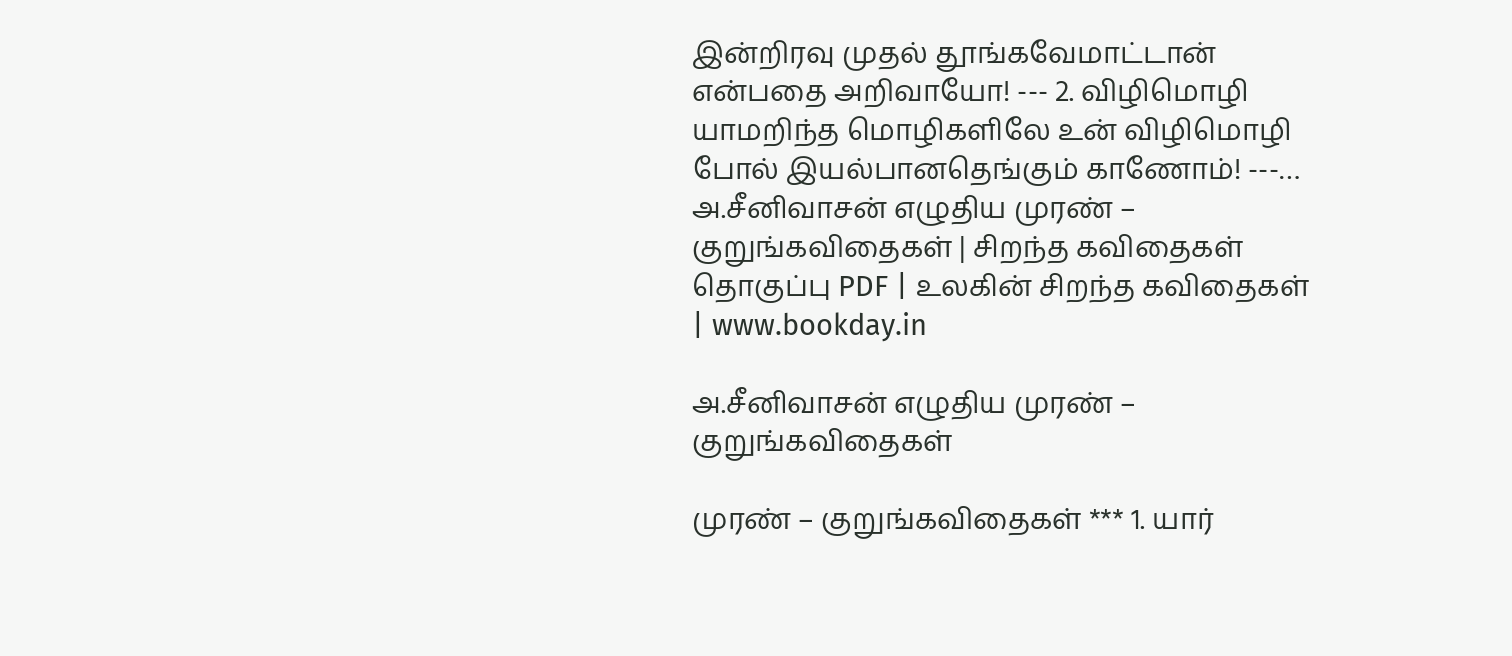இன்றிரவு முதல் தூங்கவேமாட்டான் என்பதை அறிவாயோ! --- 2. விழிமொழி யாமறிந்த மொழிகளிலே உன் விழிமொழி போல் இயல்பானதெங்கும் காணோம்! ---…
அ.சீனிவாசன் எழுதிய முரண் – குறுங்கவிதைகள் | சிறந்த கவிதைகள் தொகுப்பு PDF | உலகின் சிறந்த கவிதைகள் | www.bookday.in

அ.சீனிவாசன் எழுதிய முரண் – குறுங்கவிதைகள்

முரண் – குறுங்கவிதைகள் *** 1. யார்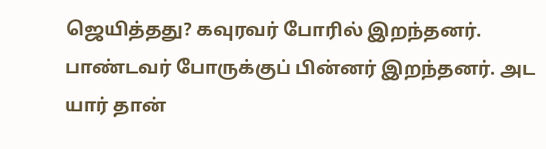ஜெயித்தது? கவுரவர் போரில் இறந்தனர். பாண்டவர் போருக்குப் பின்னர் இறந்தனர். அட யார் தான்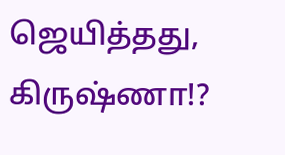ஜெயித்தது, கிருஷ்ணா!?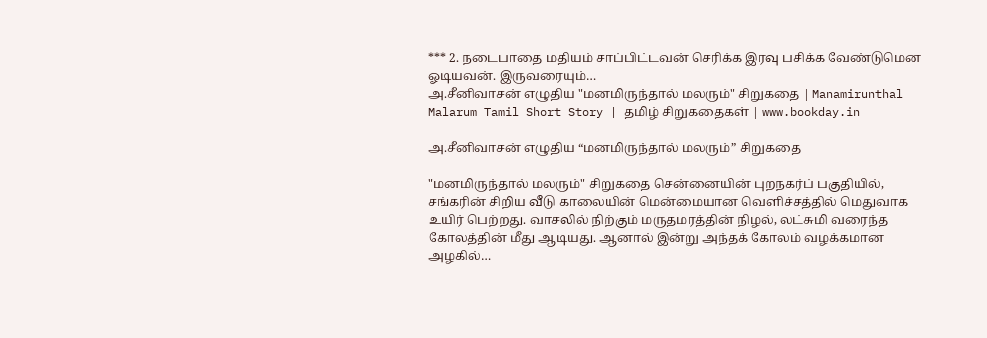*** 2. நடைபாதை மதியம் சாப்பிட்டவன் செரிக்க இரவு பசிக்க வேண்டுமென ஓடியவன். இருவரையும்…
அ.சீனிவாசன் எழுதிய "மனமிருந்தால் மலரும்" சிறுகதை | Manamirunthal Malarum Tamil Short Story | தமிழ் சிறுகதைகள் | www.bookday.in

அ.சீனிவாசன் எழுதிய “மனமிருந்தால் மலரும்” சிறுகதை

"மனமிருந்தால் மலரும்" சிறுகதை சென்னையின் புறநகர்ப் பகுதியில், சங்கரின் சிறிய வீடு காலையின் மென்மையான வெளிச்சத்தில் மெதுவாக உயிர் பெற்றது. வாசலில் நிற்கும் மருதமரத்தின் நிழல், லட்சுமி வரைந்த கோலத்தின் மீது ஆடியது. ஆனால் இன்று அந்தக் கோலம் வழக்கமான அழகில்…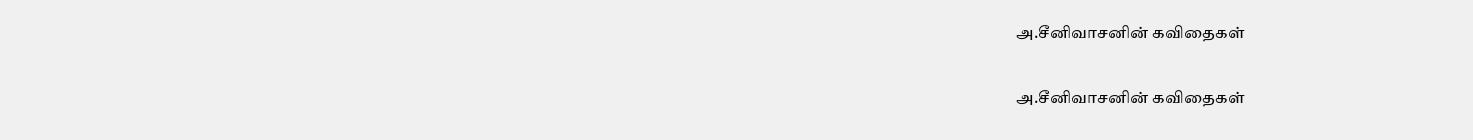அ.சீனிவாசனின் கவிதைகள்

அ.சீனிவாசனின் கவிதைகள்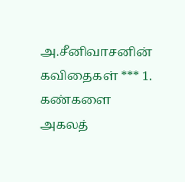அ.சீனிவாசனின் கவிதைகள் *** 1. கண்களை அகலத்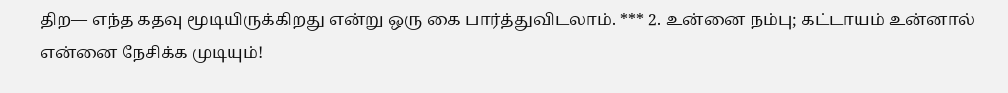திற— எந்த கதவு மூடியிருக்கிறது என்று ஒரு கை பார்த்துவிடலாம். *** 2. உன்னை நம்பு; கட்டாயம் உன்னால் என்னை நேசிக்க முடியும்!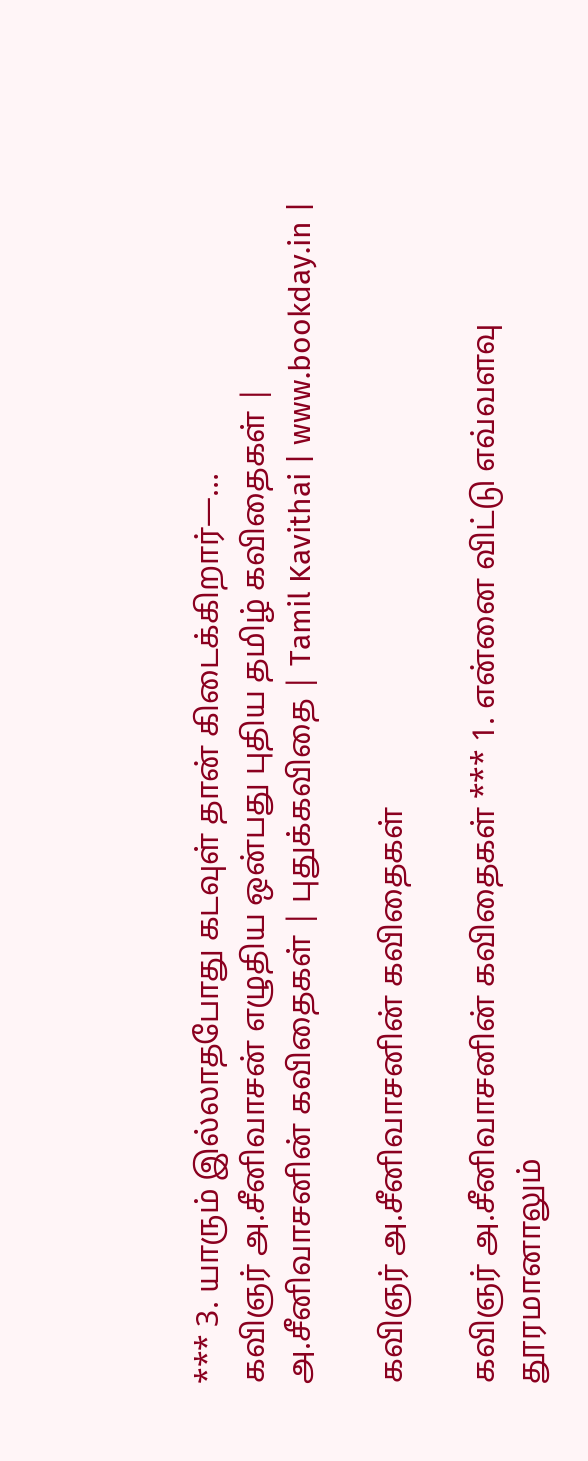*** 3. யாரும் இல்லாதபோது கடவுள் தான் கிடைக்கிறார்—…
கவிஞர் அ.சீனிவாசன் எழுதிய ஒன்பது புதிய தமிழ் கவிதைகள் | அ.சீனிவாசனின் கவிதைகள் | புதுக்கவிதை | Tamil Kavithai | www.bookday.in |

கவிஞர் அ.சீனிவாசனின் கவிதைகள்

கவிஞர் அ.சீனிவாசனின் கவிதைகள் *** 1. என்னை விட்டு எவ்வளவு தூரமானாலும்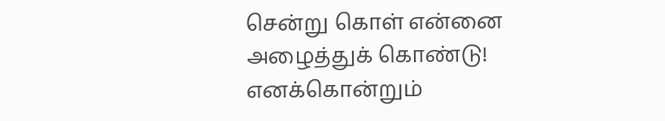சென்று கொள் என்னை அழைத்துக் கொண்டு! எனக்கொன்றும்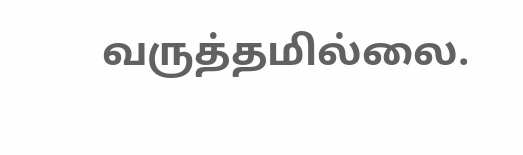வருத்தமில்லை.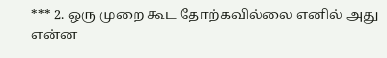*** 2. ஒரு முறை கூட தோற்கவில்லை எனில் அது என்ன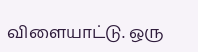விளையாட்டு. ஒரு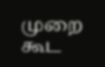முறை கூட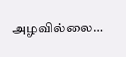அழவில்லை…